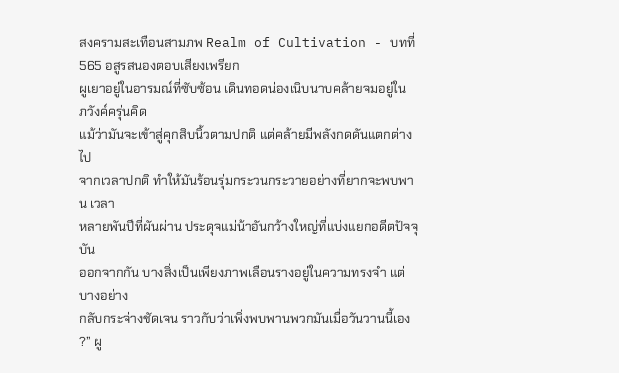สงครามสะเทือนสามภพ Realm of Cultivation - บทที่ 565 อสูรสนองตอบเสียงเพรียก
ผูเยาอยู่ในอารมณ์ที่ซับซ้อน เดินทอดน่องเนิบนาบคล้ายจมอยู่ใน
ภวังค์ครุ่นคิด
แม้ว่ามันจะเข้าสู่คุกสิบนิ้วตามปกติ แต่คล้ายมีพลังกดดันแตกต่างไป
จากเวลาปกติ ทำให้มันร้อนรุ่มกระวนกระวายอย่างที่ยากจะพบพาน เวลา
หลายพันปีที่ผันผ่าน ประดุจแม่น้าอันกว้างใหญ่ที่แบ่งแยกอดีตปัจจุบัน
ออกจากกัน บางสิ่งเป็นเพียงภาพเลือนรางอยู่ในความทรงจำ แต่บางอย่าง
กลับกระจ่างชัดเจน ราวกับว่าเพิ่งพบพานพวกมันเมื่อวันวานนี้เอง
?” ผู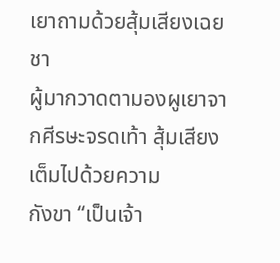เยาถามด้วยสุ้มเสียงเฉย
ชา
ผู้มากวาดตามองผูเยาจากศีรษะจรดเท้า สุ้มเสียงเต็มไปด้วยความ
กังขา “เป็นเจ้า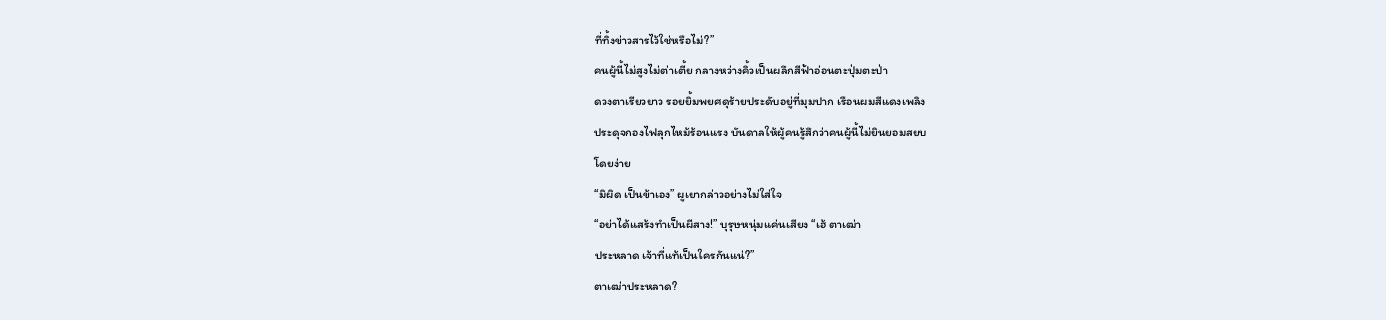ที่ทิ้งข่าวสารไว้ใช่หรือไม่?”
คนผู้นี้ไม่สูงไม่ต่าเตี้ย กลางหว่างคิ้วเป็นผลึกสีฟ้าอ่อนตะปุ่มตะป่า
ดวงตาเรียวยาว รอยยิ้มพยศดุร้ายประดับอยู่ที่มุมปาก เรือนผมสีแดงเพลิง
ประดุจกองไฟลุกไหม้ร้อนแรง บันดาลให้ผู้คนรู้สึกว่าคนผู้นี้ไม่ยินยอมสยบ
โดยง่าย
“มิผิด เป็นข้าเอง” ผูเยากล่าวอย่างไม่ใส่ใจ
“อย่าได้แสร้งทำเป็นผีสาง!” บุรุษหนุ่มแค่นเสียง “เฮ้ ตาเฒ่า
ประหลาด เจ้าที่แท้เป็นใครกันแน่?”
ตาเฒ่าประหลาด?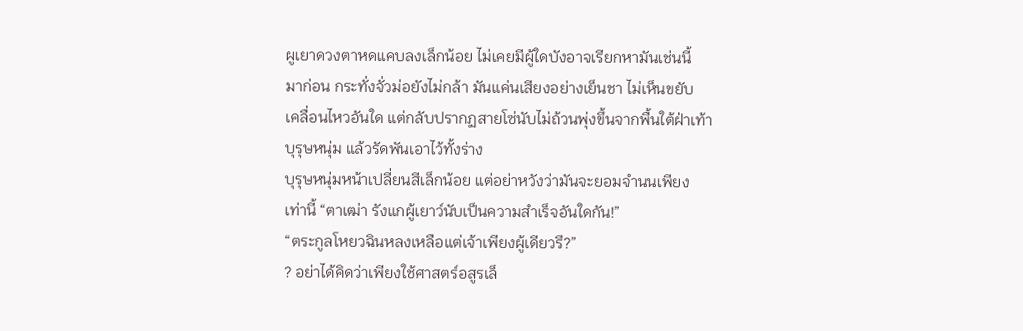ผูเยาดวงตาหดแคบลงเล็กน้อย ไม่เคยมีผู้ใดบังอาจเรียกหามันเช่นนี้
มาก่อน กระทั่งจั่วม่อยังไม่กล้า มันแค่นเสียงอย่างเย็นชา ไม่เห็นขยับ
เคลื่อนไหวอันใด แต่กลับปรากฏสายโซ่นับไม่ถ้วนพุ่งขึ้นจากพื้นใต้ฝ่าเท้า
บุรุษหนุ่ม แล้วรัดพันเอาไว้ทั้งร่าง
บุรุษหนุ่มหน้าเปลี่ยนสีเล็กน้อย แต่อย่าหวังว่ามันจะยอมจำนนเพียง
เท่านี้ “ตาเฒ่า รังแกผู้เยาว์นับเป็นความสำเร็จอันใดกัน!”
“ตระกูลโหยวฉินหลงเหลือแต่เจ้าเพียงผู้เดียวรึ?”
? อย่าได้คิดว่าเพียงใช้ศาสตร์อสูรเล็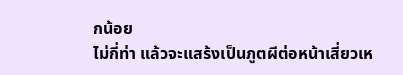กน้อย
ไม่กี่ท่า แล้วจะแสร้งเป็นภูตผีต่อหน้าเสี่ยวเห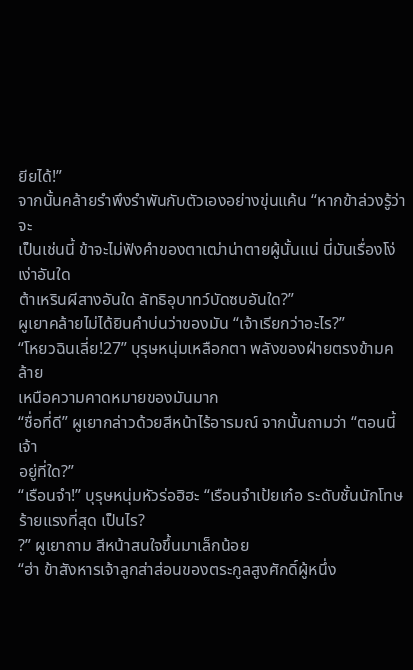ยียได้!”
จากนั้นคล้ายรำพึงรำพันกับตัวเองอย่างขุ่นแค้น “หากข้าล่วงรู้ว่าจะ
เป็นเช่นนี้ ข้าจะไม่ฟังคำของตาเฒ่าน่าตายผู้นั้นแน่ นี่มันเรื่องโง่เง่าอันใด
ต้าเหรินผีสางอันใด ลัทธิอุบาทว์บัดซบอันใด?”
ผูเยาคล้ายไม่ได้ยินคำบ่นว่าของมัน “เจ้าเรียกว่าอะไร?”
“โหยวฉินเลี่ย!27” บุรุษหนุ่มเหลือกตา พลังของฝ่ายตรงข้ามคล้าย
เหนือความคาดหมายของมันมาก
“ชื่อที่ดี” ผูเยากล่าวด้วยสีหน้าไร้อารมณ์ จากนั้นถามว่า “ตอนนี้เจ้า
อยู่ที่ใด?”
“เรือนจำ!” บุรุษหนุ่มหัวร่อฮิฮะ “เรือนจำเป้ยเก๋อ ระดับชั้นนักโทษ
ร้ายแรงที่สุด เป็นไร?
?” ผูเยาถาม สีหน้าสนใจขึ้นมาเล็กน้อย
“ฮ่า ข้าสังหารเจ้าลูกส่าส่อนของตระกูลสูงศักดิ์ผู้หนึ่ง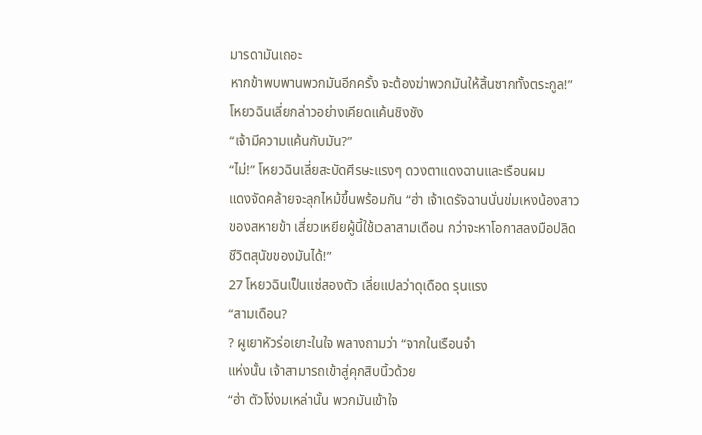มารดามันเถอะ
หากข้าพบพานพวกมันอีกครั้ง จะต้องฆ่าพวกมันให้สิ้นซากทั้งตระกูล!”
โหยวฉินเลี่ยกล่าวอย่างเคียดแค้นชิงชัง
“เจ้ามีความแค้นกับมัน?”
“ไม่!” โหยวฉินเลี่ยสะบัดศีรษะแรงๆ ดวงตาแดงฉานและเรือนผม
แดงจัดคล้ายจะลุกไหม้ขึ้นพร้อมกัน “ฮ่า เจ้าเดรัจฉานนั่นข่มเหงน้องสาว
ของสหายข้า เสี่ยวเหยียผู้นี้ใช้เวลาสามเดือน กว่าจะหาโอกาสลงมือปลิด
ชีวิตสุนัขของมันได้!”
27 โหยวฉินเป็นแซ่สองตัว เลี่ยแปลว่าดุเดือด รุนแรง
“สามเดือน?
? ผูเยาหัวร่อเยาะในใจ พลางถามว่า “จากในเรือนจำ
แห่งนั้น เจ้าสามารถเข้าสู่คุกสิบนิ้วด้วย
“ฮ่า ตัวโง่งมเหล่านั้น พวกมันเข้าใจ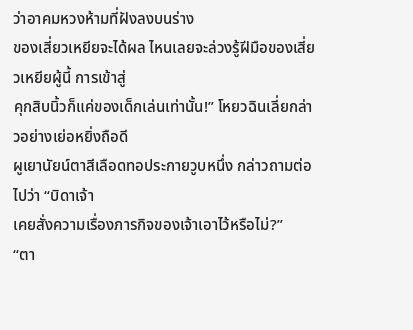ว่าอาคมหวงห้ามที่ฝังลงบนร่าง
ของเสี่ยวเหยียจะได้ผล ไหนเลยจะล่วงรู้ฝีมือของเสี่ยวเหยียผู้นี้ การเข้าสู่
คุกสิบนิ้วก็แค่ของเด็กเล่นเท่านั้น!” โหยวฉินเลี่ยกล่าวอย่างเย่อหยิ่งถือดี
ผูเยานัยน์ตาสีเลือดทอประกายวูบหนึ่ง กล่าวถามต่อไปว่า “บิดาเจ้า
เคยสั่งความเรื่องภารกิจของเจ้าเอาไว้หรือไม่?”
“ตา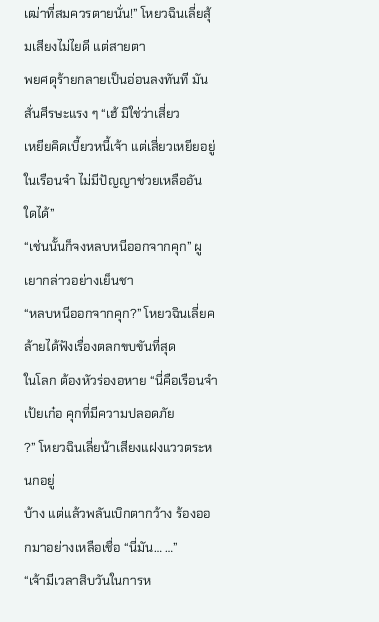เฒ่าที่สมควรตายนั่น!” โหยวฉินเลี่ยสุ้มเสียงไม่ไยดี แต่สายตา
พยศดุร้ายกลายเป็นอ่อนลงทันที มันสั่นศีรษะแรง ๆ “เฮ้ มิใช่ว่าเสี่ยว
เหยียคิดเบี้ยวหนี้เจ้า แต่เสี่ยวเหยียอยู่ในเรือนจำ ไม่มีปัญญาช่วยเหลืออัน
ใดได้”
“เช่นนั้นก็จงหลบหนีออกจากคุก” ผูเยากล่าวอย่างเย็นชา
“หลบหนีออกจากคุก?” โหยวฉินเลี่ยคล้ายได้ฟังเรื่องตลกขบขันที่สุด
ในโลก ต้องหัวร่องอหาย “นี่คือเรือนจำเป้ยเก๋อ คุกที่มีความปลอดภัย
?” โหยวฉินเลี่ยน้าเสียงแฝงแววตระหนกอยู่
บ้าง แต่แล้วพลันเบิกตากว้าง ร้องออกมาอย่างเหลือเชื่อ “นี่มัน… …”
“เจ้ามีเวลาสิบวันในการห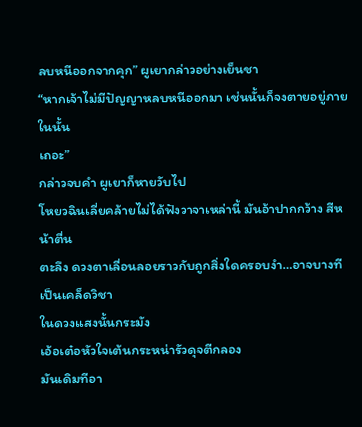ลบหนีออกจากคุก” ผูเยากล่าวอย่างเย็นชา
“หากเจ้าไม่มีปัญญาหลบหนีออกมา เช่นนั้นก็จงตายอยู่ภายในนั้น
เถอะ”
กล่าวจบคำ ผูเยาก็หายวับไป
โหยวฉินเลี่ยคล้ายไม่ได้ฟังวาจาเหล่านี้ มันอ้าปากกว้าง สีหน้าตื่น
ตะลึง ดวงตาเลื่อนลอยราวกับถูกสิ่งใดครอบงำ…อาจบางทีเป็นเคล็ดวิชา
ในดวงแสงนั้นกระมัง
เอ้อเต๋อหัวใจเต้นกระหน่ารัวดุจตีกลอง
มันเดิมทีอา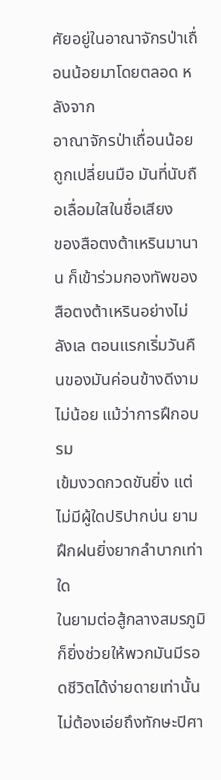ศัยอยู่ในอาณาจักรป่าเถื่อนน้อยมาโดยตลอด หลังจาก
อาณาจักรป่าเถื่อนน้อยถูกเปลี่ยนมือ มันที่นับถือเลื่อมใสในชื่อเสียง
ของสือตงต้าเหรินมานาน ก็เข้าร่วมกองทัพของสือตงต้าเหรินอย่างไม่
ลังเล ตอนแรกเริ่มวันคืนของมันค่อนข้างดีงามไม่น้อย แม้ว่าการฝึกอบรม
เข้มงวดกวดขันยิ่ง แต่ไม่มีผู้ใดปริปากบ่น ยามฝึกฝนยิ่งยากลำบากเท่าใด
ในยามต่อสู้กลางสมรภูมิก็ยิ่งช่วยให้พวกมันมีรอดชีวิตได้ง่ายดายเท่านั้น
ไม่ต้องเอ่ยถึงทักษะปิศา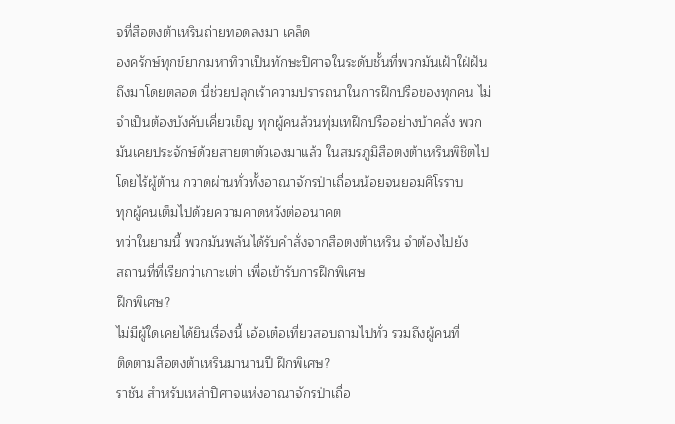จที่สือตงต้าเหรินถ่ายทอดลงมา เคล็ด
องครักษ์ทุกข์ยากมหาทิวาเป็นทักษะปิศาจในระดับชั้นที่พวกมันเฝ้าใฝ่ฝัน
ถึงมาโดยตลอด นี่ช่วยปลุกเร้าความปรารถนาในการฝึกปรือของทุกคน ไม่
จำเป็นต้องบังคับเคี่ยวเข็ญ ทุกผู้คนล้วนทุ่มเทฝึกปรืออย่างบ้าคลั่ง พวก
มันเคยประจักษ์ด้วยสายตาตัวเองมาแล้ว ในสมรภูมิสือตงต้าเหรินพิชิตไป
โดยไร้ผู้ต้าน กวาดผ่านทั่วทั้งอาณาจักรป่าเถื่อนน้อยจนยอมศิโรราบ
ทุกผู้คนเต็มไปด้วยความคาดหวังต่ออนาคต
ทว่าในยามนี้ พวกมันพลันได้รับคำสั่งจากสือตงต้าเหริน จำต้องไปยัง
สถานที่ที่เรียกว่าเกาะเต่า เพื่อเข้ารับการฝึกพิเศษ
ฝึกพิเศษ?
ไม่มีผู้ใดเคยได้ยินเรื่องนี้ เอ้อเต๋อเที่ยวสอบถามไปทั่ว รวมถึงผู้คนที่
ติดตามสือตงต้าเหรินมานานปี ฝึกพิเศษ?
ราชัน สำหรับเหล่าปิศาจแห่งอาณาจักรป่าเถื่อ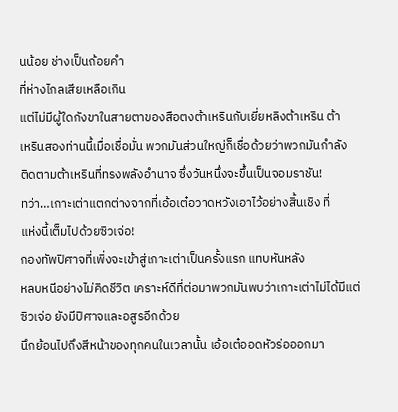นน้อย ช่างเป็นถ้อยคำ
ที่ห่างไกลเสียเหลือเกิน
แต่ไม่มีผู้ใดกังขาในสายตาของสือตงต้าเหรินกับเยี่ยหลิงต้าเหริน ต้า
เหรินสองท่านนี้เมื่อเชื่อมั่น พวกมันส่วนใหญ่ก็เชื่อด้วยว่าพวกมันกำลัง
ติดตามต้าเหรินที่ทรงพลังอำนาจ ซึ่งวันหนึ่งจะขึ้นเป็นจอมราชัน!
ทว่า…เกาะเต่าแตกต่างจากที่เอ้อเต๋อวาดหวังเอาไว้อย่างสิ้นเชิง ที่
แห่งนี้เต็มไปด้วยซิวเจ่อ!
กองทัพปิศาจที่เพิ่งจะเข้าสู่เกาะเต่าเป็นครั้งแรก แทบหันหลัง
หลบหนีอย่างไม่คิดชีวิต เคราะห์ดีที่ต่อมาพวกมันพบว่าเกาะเต่าไม่ได้มีแต่
ซิวเจ่อ ยังมีปิศาจและอสูรอีกด้วย
นึกย้อนไปถึงสีหน้าของทุกคนในเวลานั้น เอ้อเต๋ออดหัวร่อออกมา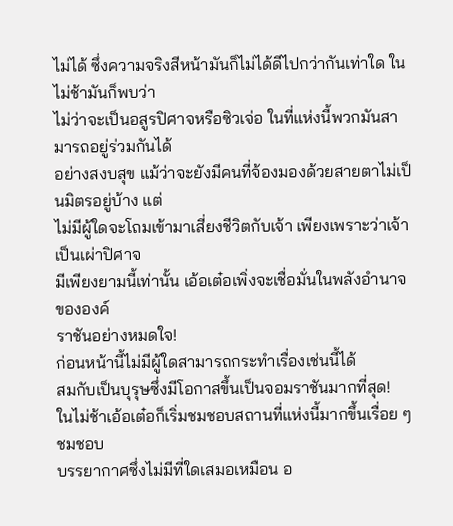ไม่ได้ ซึ่งความจริงสีหน้ามันก็ไม่ได้ดีไปกว่ากันเท่าใด ในไม่ช้ามันก็พบว่า
ไม่ว่าจะเป็นอสูรปิศาจหรือซิวเจ่อ ในที่แห่งนี้พวกมันสามารถอยู่ร่วมกันได้
อย่างสงบสุข แม้ว่าจะยังมีคนที่จ้องมองด้วยสายตาไม่เป็นมิตรอยู่บ้าง แต่
ไม่มีผู้ใดจะโถมเข้ามาเสี่ยงชีวิตกับเจ้า เพียงเพราะว่าเจ้าเป็นเผ่าปิศาจ
มีเพียงยามนี้เท่านั้น เอ้อเต๋อเพิ่งจะเชื่อมั่นในพลังอำนาจขององค์
ราชันอย่างหมดใจ!
ก่อนหน้านี้ไม่มีผู้ใดสามารถกระทำเรื่องเช่นนี้ได้
สมกับเป็นบุรุษซึ่งมีโอกาสขึ้นเป็นจอมราชันมากที่สุด!
ในไม่ช้าเอ้อเต๋อก็เริ่มชมชอบสถานที่แห่งนี้มากขึ้นเรื่อย ๆ ชมชอบ
บรรยากาศซึ่งไม่มีที่ใดเสมอเหมือน อ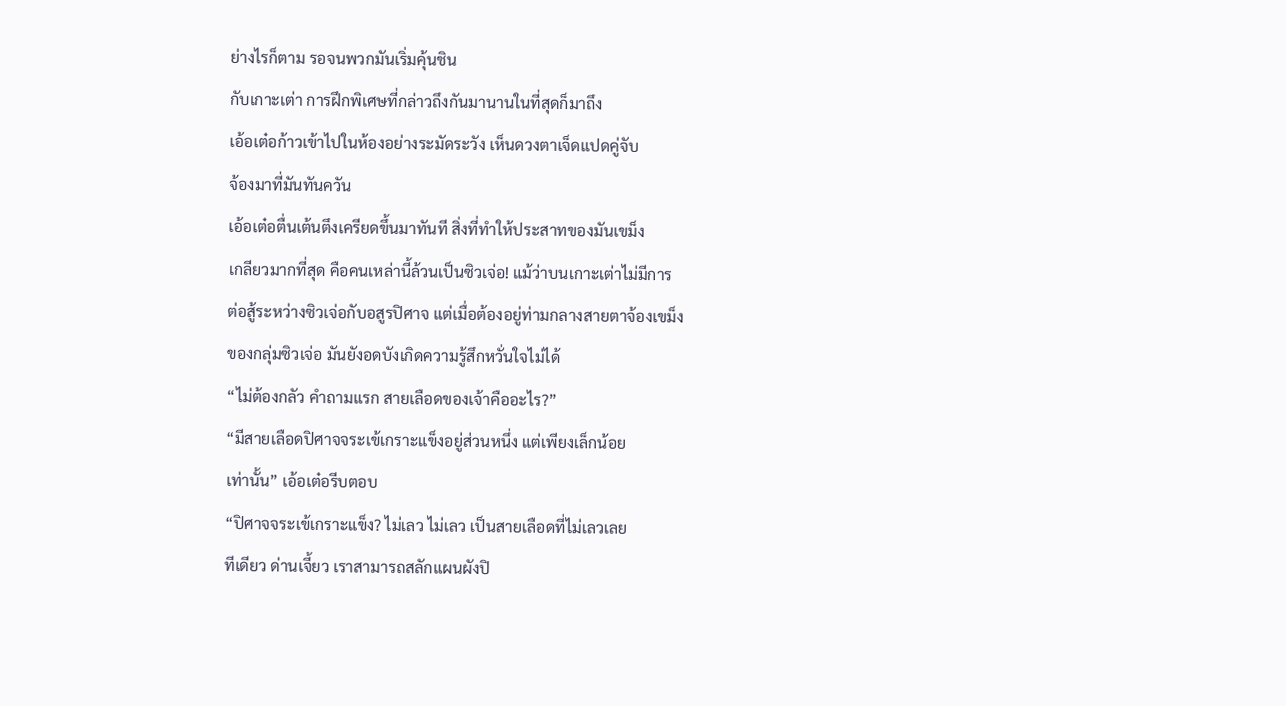ย่างไรก็ตาม รอจนพวกมันเริ่มคุ้นชิน
กับเกาะเต่า การฝึกพิเศษที่กล่าวถึงกันมานานในที่สุดก็มาถึง
เอ้อเต๋อก้าวเข้าไปในห้องอย่างระมัดระวัง เห็นดวงตาเจ็ดแปดคู่จับ
จ้องมาที่มันทันควัน
เอ้อเต๋อตื่นเต้นตึงเครียดขึ้นมาทันที สิ่งที่ทำให้ประสาทของมันเขม็ง
เกลียวมากที่สุด คือคนเหล่านี้ล้วนเป็นซิวเจ่อ! แม้ว่าบนเกาะเต่าไม่มีการ
ต่อสู้ระหว่างซิวเจ่อกับอสูรปิศาจ แต่เมื่อต้องอยู่ท่ามกลางสายตาจ้องเขม็ง
ของกลุ่มซิวเจ่อ มันยังอดบังเกิดความรู้สึกหวั่นใจไม่ได้
“ไม่ต้องกลัว คำถามแรก สายเลือดของเจ้าคืออะไร?”
“มีสายเลือดปิศาจจระเข้เกราะแข็งอยู่ส่วนหนึ่ง แต่เพียงเล็กน้อย
เท่านั้น” เอ้อเต๋อรีบตอบ
“ปิศาจจระเข้เกราะแข็ง? ไม่เลว ไม่เลว เป็นสายเลือดที่ไม่เลวเลย
ทีเดียว ด่านเจี้ยว เราสามารถสลักแผนผังปิ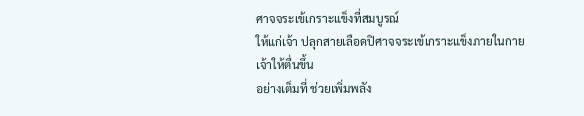ศาจจระเข้เกราะแข็งที่สมบูรณ์
ให้แก่เจ้า ปลุกสายเลือดปิศาจจระเข้เกราะแข็งภายในกายเจ้าให้ตื่นขึ้น
อย่างเต็มที่ ช่วยเพิ่มพลัง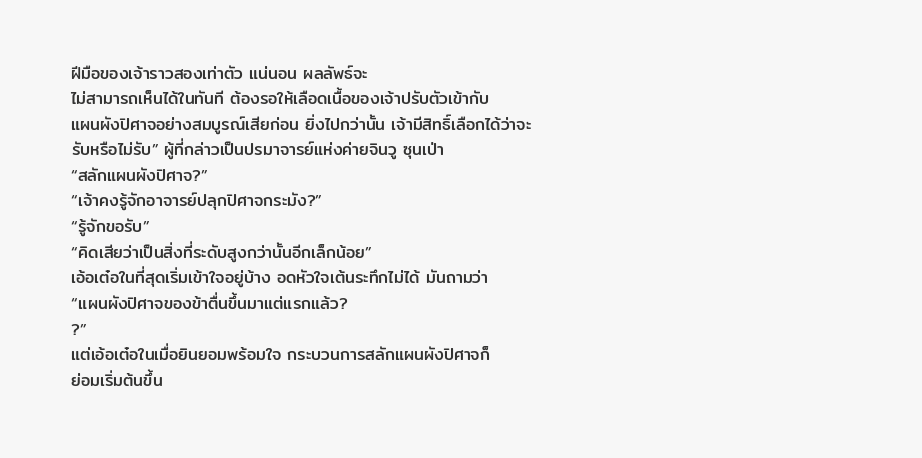ฝีมือของเจ้าราวสองเท่าตัว แน่นอน ผลลัพธ์จะ
ไม่สามารถเห็นได้ในทันที ต้องรอให้เลือดเนื้อของเจ้าปรับตัวเข้ากับ
แผนผังปิศาจอย่างสมบูรณ์เสียก่อน ยิ่งไปกว่านั้น เจ้ามีสิทธิ์เลือกได้ว่าจะ
รับหรือไม่รับ” ผู้ที่กล่าวเป็นปรมาจารย์แห่งค่ายจินวู ซุนเป่า
“สลักแผนผังปิศาจ?”
“เจ้าคงรู้จักอาจารย์ปลุกปิศาจกระมัง?”
“รู้จักขอรับ”
“คิดเสียว่าเป็นสิ่งที่ระดับสูงกว่านั้นอีกเล็กน้อย”
เอ้อเต๋อในที่สุดเริ่มเข้าใจอยู่บ้าง อดหัวใจเต้นระทึกไม่ได้ มันถามว่า
“แผนผังปิศาจของข้าตื่นขึ้นมาแต่แรกแล้ว?
?”
แต่เอ้อเต๋อในเมื่อยินยอมพร้อมใจ กระบวนการสลักแผนผังปิศาจก็
ย่อมเริ่มต้นขึ้น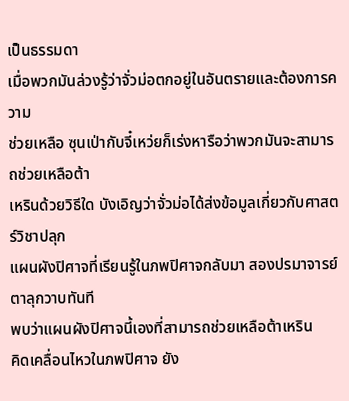เป็นธรรมดา
เมื่อพวกมันล่วงรู้ว่าจั่วม่อตกอยู่ในอันตรายและต้องการความ
ช่วยเหลือ ซุนเป่ากับจี๋เหว่ยก็เร่งหารือว่าพวกมันจะสามารถช่วยเหลือต้า
เหรินด้วยวิธีใด บังเอิญว่าจั่วม่อได้ส่งข้อมูลเกี่ยวกับศาสตร์วิชาปลุก
แผนผังปิศาจที่เรียนรู้ในภพปิศาจกลับมา สองปรมาจารย์ตาลุกวาบทันที
พบว่าแผนผังปิศาจนี้เองที่สามารถช่วยเหลือต้าเหริน
คิดเคลื่อนไหวในภพปิศาจ ยัง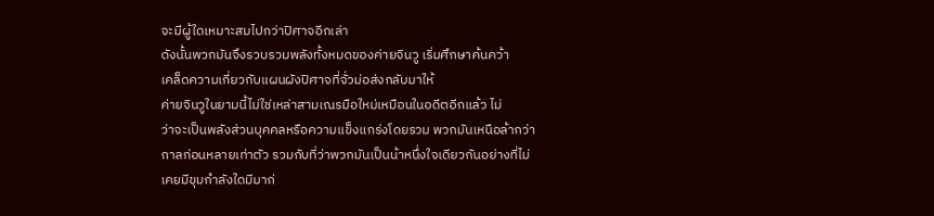จะมีผู้ใดเหมาะสมไปกว่าปิศาจอีกเล่า
ดังนั้นพวกมันจึงรวบรวมพลังทั้งหมดของค่ายจินวู เริ่มศึกษาค้นคว้า
เคล็ดความเกี่ยวกับแผนผังปิศาจที่จั่วม่อส่งกลับมาให้
ค่ายจินวูในยามนี้ไม่ใช่เหล่าสามเณรมือใหม่เหมือนในอดีตอีกแล้ว ไม่
ว่าจะเป็นพลังส่วนบุคคลหรือความแข็งแกร่งโดยรวม พวกมันเหนือล้ากว่า
กาลก่อนหลายเท่าตัว รวมกับที่ว่าพวกมันเป็นน้าหนึ่งใจเดียวกันอย่างที่ไม่
เคยมีขุมกำลังใดมีมาก่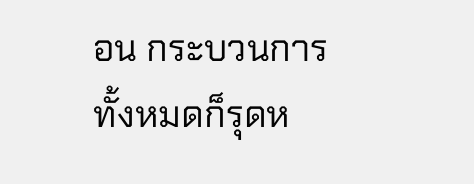อน กระบวนการทั้งหมดก็รุดห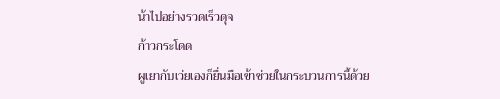น้าไปอย่างรวดเร็วดุจ
ก้าวกระโดด
ผูเยากับเว่ยเองก็ยื่นมือเข้าช่วยในกระบวนการนี้ด้วย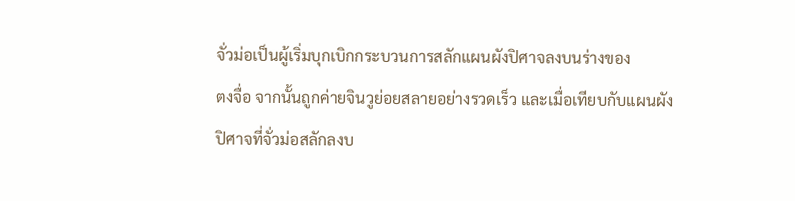จั่วม่อเป็นผู้เริ่มบุกเบิกกระบวนการสลักแผนผังปิศาจลงบนร่างของ
ตงจื่อ จากนั้นถูกค่ายจินวูย่อยสลายอย่างรวดเร็ว และเมื่อเทียบกับแผนผัง
ปิศาจที่จั่วม่อสลักลงบ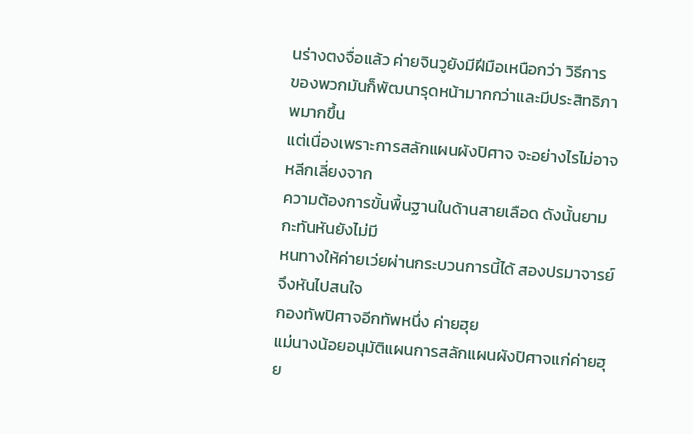นร่างตงจื่อแล้ว ค่ายจินวูยังมีฝีมือเหนือกว่า วิธีการ
ของพวกมันก็พัฒนารุดหน้ามากกว่าและมีประสิทธิภาพมากขึ้น
แต่เนื่องเพราะการสลักแผนผังปิศาจ จะอย่างไรไม่อาจหลีกเลี่ยงจาก
ความต้องการขั้นพื้นฐานในด้านสายเลือด ดังนั้นยามกะทันหันยังไม่มี
หนทางให้ค่ายเว่ยผ่านกระบวนการนี้ได้ สองปรมาจารย์จึงหันไปสนใจ
กองทัพปิศาจอีกทัพหนึ่ง ค่ายฮุย
แม่นางน้อยอนุมัติแผนการสลักแผนผังปิศาจแก่ค่ายฮุย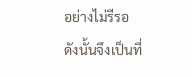อย่างไม่รีรอ
ดังนั้นจึงเป็นที่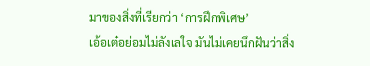มาของสิ่งที่เรียกว่า ‘การฝึกพิเศษ’
เอ้อเต๋อย่อมไม่ลังเลใจ มันไม่เคยนึกฝันว่าสิ่ง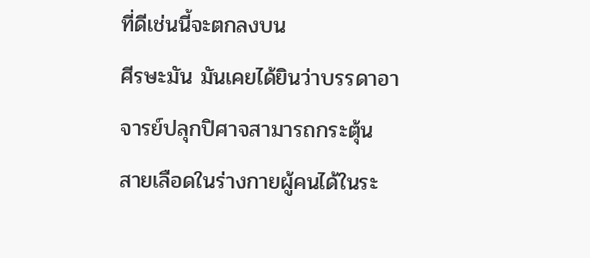ที่ดีเช่นนี้จะตกลงบน
ศีรษะมัน มันเคยได้ยินว่าบรรดาอาจารย์ปลุกปิศาจสามารถกระตุ้น
สายเลือดในร่างกายผู้คนได้ในระ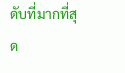ดับที่มากที่สุด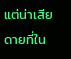แต่น่าเสียดายที่ใน